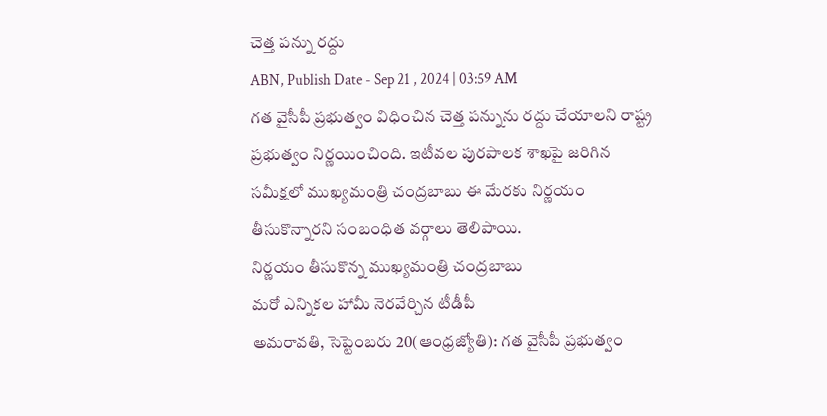చెత్త పన్ను రద్దు
ABN, Publish Date - Sep 21 , 2024 | 03:59 AM
గత వైసీపీ ప్రభుత్వం విధించిన చెత్త పన్నును రద్దు చేయాలని రాష్ట్ర ప్రభుత్వం నిర్ణయించింది. ఇటీవల పురపాలక శాఖపై జరిగిన సమీక్షలో ముఖ్యమంత్రి చంద్రబాబు ఈ మేరకు నిర్ణయం తీసుకొన్నారని సంబంధిత వర్గాలు తెలిపాయి.
నిర్ణయం తీసుకొన్న ముఖ్యమంత్రి చంద్రబాబు
మరో ఎన్నికల హామీ నెరవేర్చిన టీడీపీ
అమరావతి, సెప్టెంబరు 20(ఆంధ్రజ్యోతి): గత వైసీపీ ప్రభుత్వం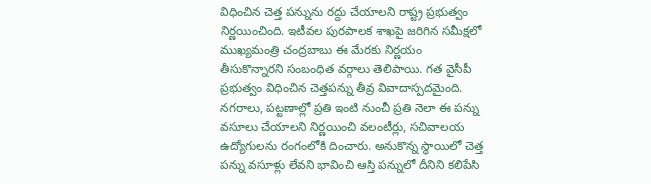విధించిన చెత్త పన్నును రద్దు చేయాలని రాష్ట్ర ప్రభుత్వం నిర్ణయించింది. ఇటీవల పురపాలక శాఖపై జరిగిన సమీక్షలో ముఖ్యమంత్రి చంద్రబాబు ఈ మేరకు నిర్ణయం తీసుకొన్నారని సంబంధిత వర్గాలు తెలిపాయి. గత వైసీపీ ప్రభుత్వం విధించిన చెత్తపన్ను తీవ్ర వివాదాస్పదమైంది. నగరాలు, పట్టణాల్లో ప్రతి ఇంటి నుంచీ ప్రతి నెలా ఈ పన్ను వసూలు చేయాలని నిర్ణయించి వలంటీర్లు, సచివాలయ ఉద్యోగులను రంగంలోకి దించారు. అనుకొన్న స్థాయిలో చెత్త పన్ను వసూళ్లు లేవని భావించి ఆస్తి పన్నులో దీనిని కలిపేసి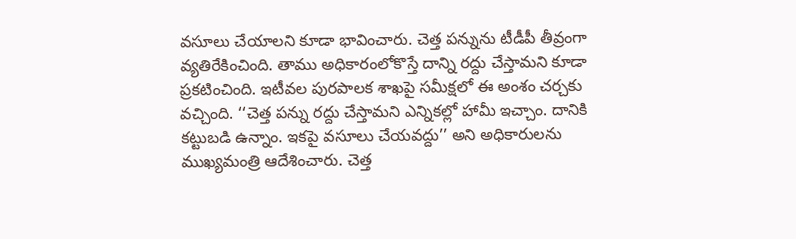వసూలు చేయాలని కూడా భావించారు. చెత్త పన్నును టీడీపీ తీవ్రంగా వ్యతిరేకించింది. తాము అధికారంలోకొస్తే దాన్ని రద్దు చేస్తామని కూడా ప్రకటించింది. ఇటీవల పురపాలక శాఖపై సమీక్షలో ఈ అంశం చర్చకు వచ్చింది. ‘‘చెత్త పన్ను రద్దు చేస్తామని ఎన్నికల్లో హామీ ఇచ్చాం. దానికి కట్టుబడి ఉన్నాం. ఇకపై వసూలు చేయవద్దు’’ అని అధికారులను ముఖ్యమంత్రి ఆదేశించారు. చెత్త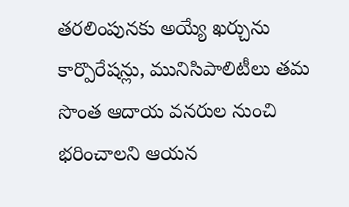తరలింపునకు అయ్యే ఖర్చును కార్పొరేషన్లు, మునిసిపాలిటీలు తమ సొంత ఆదాయ వనరుల నుంచి భరించాలని ఆయన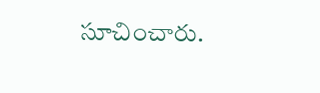సూచించారు.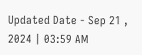Updated Date - Sep 21 , 2024 | 03:59 AM